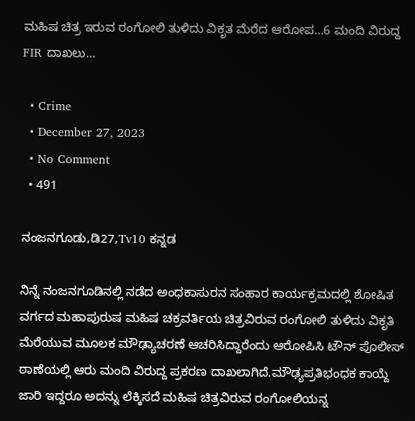ಮಹಿಷ ಚಿತ್ರ ಇರುವ ರಂಗೋಲಿ ತುಳಿದು ವಿಕೃತ ಮೆರೆದ ಆರೋಪ…6 ಮಂದಿ ವಿರುದ್ದ FIR ದಾಖಲು…

  • Crime
  • December 27, 2023
  • No Comment
  • 491

ನಂಜನಗೂಡು,ಡಿ27,Tv10 ಕನ್ನಡ

ನಿನ್ನೆ ನಂಜನಗೂಡಿನಲ್ಲಿ ನಡೆದ ಅಂಧಕಾಸುರನ ಸಂಹಾರ ಕಾರ್ಯಕ್ರಮದಲ್ಲಿ ಶೋಷಿತ ವರ್ಗದ ಮಹಾಪುರುಷ ಮಹಿಷ ಚಕ್ರವರ್ತಿಯ ಚಿತ್ರವಿರುವ ರಂಗೋಲಿ ತುಳಿದು ವಿಕೃತಿ ಮೆರೆಯುವ ಮೂಲಕ ಮೌಢ್ಯಾಚರಣೆ ಆಚರಿಸಿದ್ದಾರೆಂದು ಆರೋಪಿಸಿ ಟೌನ್ ಪೊಲೀಸ್ ಠಾಣೆಯಲ್ಲಿ ಆರು ಮಂದಿ ವಿರುದ್ದ ಪ್ರಕರಣ ದಾಖಲಾಗಿದೆ.ಮೌಢ್ಯಪ್ರತಿಭಂಧಕ ಕಾಯ್ದೆ ಜಾರಿ ಇದ್ದರೂ ಅದನ್ನು ಲೆಕ್ಕಿಸದೆ ಮಹಿಷ ಚಿತ್ರವಿರುವ ರಂಗೋಲಿಯನ್ನ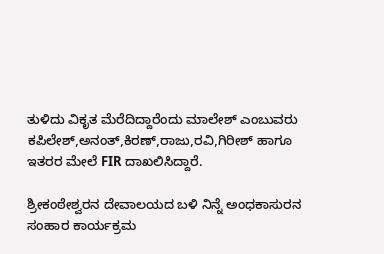ತುಳಿದು ವಿಕೃತ ಮೆರೆದಿದ್ದಾರೆಂದು ಮಾಲೇಶ್ ಎಂಬುವರು ಕಪಿಲೇಶ್,ಅನಂತ್,ಕಿರಣ್,ರಾಜು,ರವಿ,ಗಿರೀಶ್ ಹಾಗೂ ಇತರರ ಮೇಲೆ FIR ದಾಖಲಿಸಿದ್ದಾರೆ.

ಶ್ರೀಕಂಠೇಶ್ವರನ ದೇವಾಲಯದ ಬಳಿ ನಿನ್ನೆ ಅಂಧಕಾಸುರನ ಸಂಹಾರ ಕಾರ್ಯಕ್ರಮ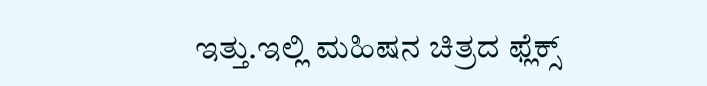ಇತ್ತು.ಇಲ್ಲಿ ಮಹಿಷನ ಚಿತ್ರದ ಫ್ಲೆಕ್ಸ್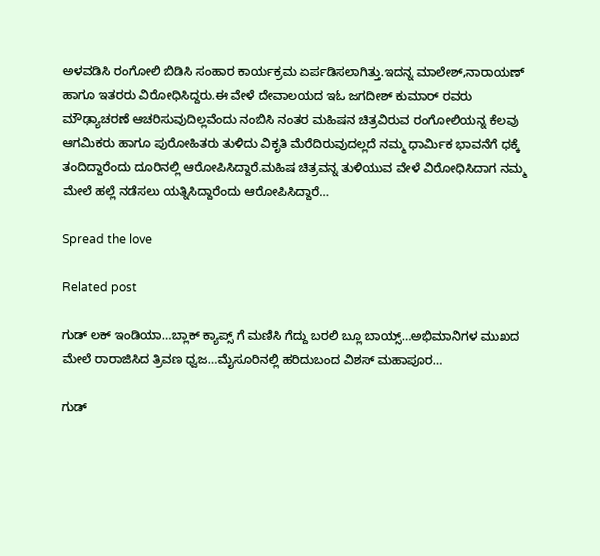ಅಳವಡಿಸಿ ರಂಗೋಲಿ ಬಿಡಿಸಿ ಸಂಹಾರ ಕಾರ್ಯಕ್ರಮ ಏರ್ಪಡಿಸಲಾಗಿತ್ತು.ಇದನ್ನ ಮಾಲೇಶ್,ನಾರಾಯಣ್ ಹಾಗೂ ಇತರರು ವಿರೋಧಿಸಿದ್ದರು.ಈ ವೇಳೆ ದೇವಾಲಯದ ಇಓ ಜಗದೀಶ್ ಕುಮಾರ್ ರವರು ಮೌಢ್ಯಾಚರಣೆ ಆಚರಿಸುವುದಿಲ್ಲವೆಂದು ನಂಬಿಸಿ ನಂತರ ಮಹಿಷನ ಚಿತ್ರವಿರುವ ರಂಗೋಲಿಯನ್ನ ಕೆಲವು ಆಗಮಿಕರು ಹಾಗೂ ಪುರೋಹಿತರು ತುಳಿದು ವಿಕೃತಿ ಮೆರೆದಿರುವುದಲ್ಲದೆ ನಮ್ಮ ಧಾರ್ಮಿಕ ಭಾವನೆಗೆ ಧಕ್ಕೆ ತಂದಿದ್ದಾರೆಂದು ದೂರಿನಲ್ಲಿ ಆರೋಪಿಸಿದ್ದಾರೆ.ಮಹಿಷ ಚಿತ್ರವನ್ನ ತುಳಿಯುವ ವೇಳೆ ವಿರೋಧಿಸಿದಾಗ ನಮ್ಮ ಮೇಲೆ ಹಲ್ಲೆ ನಡೆಸಲು ಯತ್ನಿಸಿದ್ದಾರೆಂದು ಆರೋಪಿಸಿದ್ದಾರೆ…

Spread the love

Related post

ಗುಡ್ ಲಕ್ ಇಂಡಿಯಾ…ಬ್ಲಾಕ್ ಕ್ಯಾಪ್ಸ್ ಗೆ ಮಣಿಸಿ ಗೆದ್ದು ಬರಲಿ ಬ್ಲೂ ಬಾಯ್ಸ್…ಅಭಿಮಾನಿಗಳ ಮುಖದ ಮೇಲೆ ರಾರಾಜಿಸಿದ ತ್ರಿವಣ ಧ್ವಜ…ಮೈಸೂರಿನಲ್ಲಿ ಹರಿದುಬಂದ ವಿಶಸ್ ಮಹಾಪೂರ…

ಗುಡ್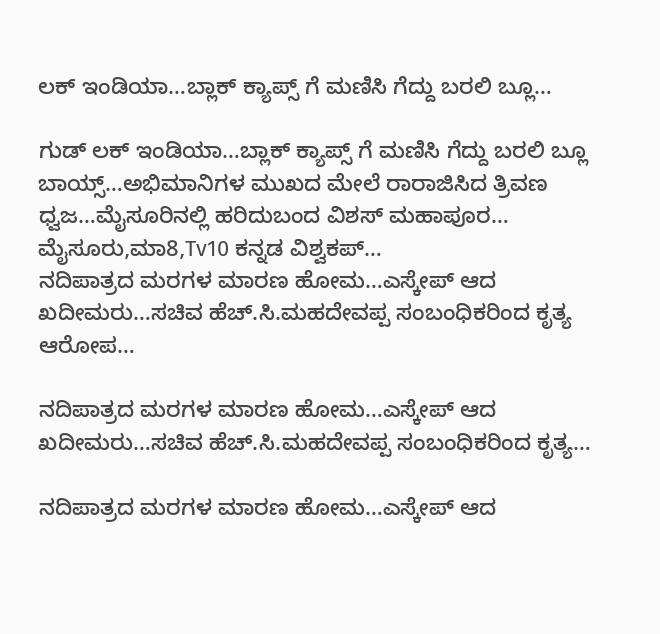ಲಕ್ ಇಂಡಿಯಾ…ಬ್ಲಾಕ್ ಕ್ಯಾಪ್ಸ್ ಗೆ ಮಣಿಸಿ ಗೆದ್ದು ಬರಲಿ ಬ್ಲೂ…

ಗುಡ್ ಲಕ್ ಇಂಡಿಯಾ…ಬ್ಲಾಕ್ ಕ್ಯಾಪ್ಸ್ ಗೆ ಮಣಿಸಿ ಗೆದ್ದು ಬರಲಿ ಬ್ಲೂ ಬಾಯ್ಸ್…ಅಭಿಮಾನಿಗಳ ಮುಖದ ಮೇಲೆ ರಾರಾಜಿಸಿದ ತ್ರಿವಣ ಧ್ವಜ…ಮೈಸೂರಿನಲ್ಲಿ ಹರಿದುಬಂದ ವಿಶಸ್ ಮಹಾಪೂರ… ಮೈಸೂರು,ಮಾ8,Tv10 ಕನ್ನಡ ವಿಶ್ವಕಪ್…
ನದಿಪಾತ್ರದ ಮರಗಳ ಮಾರಣ ಹೋಮ…ಎಸ್ಕೇಪ್ ಆದ ಖದೀಮರು…ಸಚಿವ ಹೆಚ್.ಸಿ.ಮಹದೇವಪ್ಪ ಸಂಬಂಧಿಕರಿಂದ ಕೃತ್ಯ ಆರೋಪ…

ನದಿಪಾತ್ರದ ಮರಗಳ ಮಾರಣ ಹೋಮ…ಎಸ್ಕೇಪ್ ಆದ ಖದೀಮರು…ಸಚಿವ ಹೆಚ್.ಸಿ.ಮಹದೇವಪ್ಪ ಸಂಬಂಧಿಕರಿಂದ ಕೃತ್ಯ…

ನದಿಪಾತ್ರದ ಮರಗಳ ಮಾರಣ ಹೋಮ…ಎಸ್ಕೇಪ್ ಆದ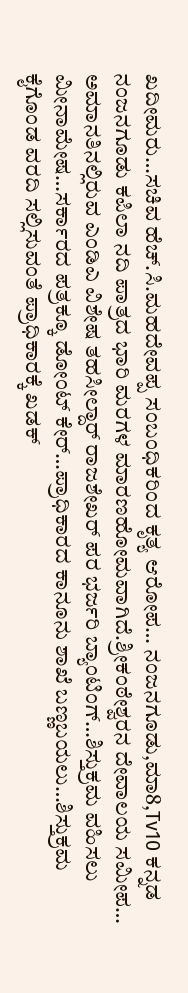ಖದೀಮರು…ಸಚಿವ ಹೆಚ್.ಸಿ.ಮಹದೇವಪ್ಪ ಸಂಬಂಧಿಕರಿಂದ ಕೃತ್ಯ ಆರೋಪ… ನಂಜನಗೂಡು,ಮಾ8,Tv10 ಕನ್ನಡ ನಂಜನಗೂಡು ಕಪಿಲಾ ನದಿ ಪಾತ್ರದ ಭಾರಿ ಮರಗಳ ಮಾರಣಹೋಮವಾಗಿದೆ.ಶ್ರೀಕಂಠೇಶ್ವರನ ದೇವಾಲಯ ಸಮೀಪ…
ಅಮಾನತಿನಲ್ಲಿರುವ ಎಂಡಿಎ ವಿಶೇಷ ತಹಸೀಲ್ದಾರ್ ರಾಜಶೇಖರ್ ಪರ ಭರ್ಜರಿ ಬ್ಯಾಂಟಿಂಗ್…ಶಿಸ್ತುಕ್ರಮ ವಹಿಸಲು ಮೀನಾಮೇಷ…ಸರ್ಕಾರದ ಪತ್ರಕ್ಕೂ ಡೋಂಟ್ ಕೇರ್…ಪ್ರಾಧಿಕಾರದ ಕಾನೂನು ಶಾಖೆ ಬಣ್ಣಬಯಲು…ಶಿಸ್ತುಕ್ರಮ ಕೈಗೊಂಡ ವರದಿ ಸಲ್ಲಿಸುವಂತೆ ಪ್ರಾಧಿಕಾರಕ್ಕೆ ಖಡಕ್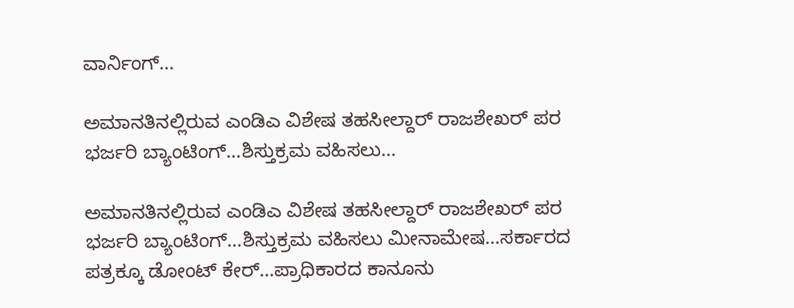ವಾರ್ನಿಂಗ್…

ಅಮಾನತಿನಲ್ಲಿರುವ ಎಂಡಿಎ ವಿಶೇಷ ತಹಸೀಲ್ದಾರ್ ರಾಜಶೇಖರ್ ಪರ ಭರ್ಜರಿ ಬ್ಯಾಂಟಿಂಗ್…ಶಿಸ್ತುಕ್ರಮ ವಹಿಸಲು…

ಅಮಾನತಿನಲ್ಲಿರುವ ಎಂಡಿಎ ವಿಶೇಷ ತಹಸೀಲ್ದಾರ್ ರಾಜಶೇಖರ್ ಪರ ಭರ್ಜರಿ ಬ್ಯಾಂಟಿಂಗ್…ಶಿಸ್ತುಕ್ರಮ ವಹಿಸಲು ಮೀನಾಮೇಷ…ಸರ್ಕಾರದ ಪತ್ರಕ್ಕೂ ಡೋಂಟ್ ಕೇರ್…ಪ್ರಾಧಿಕಾರದ ಕಾನೂನು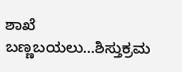ಶಾಖೆ ಬಣ್ಣಬಯಲು…ಶಿಸ್ತುಕ್ರಮ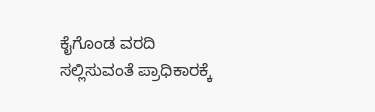ಕೈಗೊಂಡ ವರದಿ ಸಲ್ಲಿಸುವಂತೆ ಪ್ರಾಧಿಕಾರಕ್ಕೆ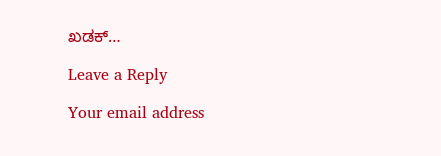ಖಡಕ್…

Leave a Reply

Your email address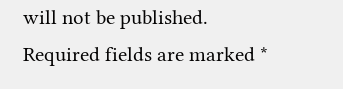will not be published. Required fields are marked *